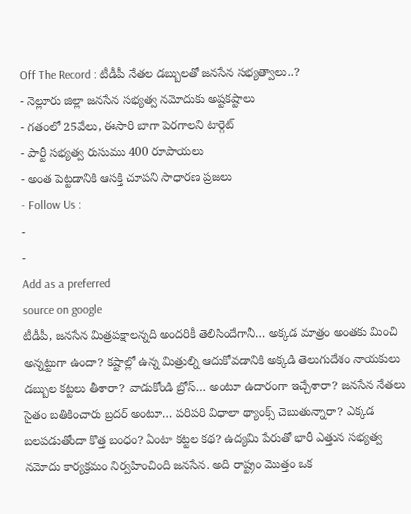Off The Record : టీడీపీ నేతల డబ్బులతో జనసేన సభ్యత్వాలు..?
- నెల్లూరు జిల్లా జనసేన సభ్యత్వ నమోదుకు అష్టకష్టాలు
- గతంలో 25వేలు, ఈసారి బాగా పెరగాలని టార్గెట్
- పార్టీ సభ్యత్వ రుసుము 400 రూపాయలు
- అంత పెట్టడానికి ఆసక్తి చూపని సాధారణ ప్రజలు
- Follow Us :
-
-
Add as a preferred
source on google
టీడీపీ, జనసేన మిత్రపక్షాలన్నది అందరికీ తెలిసిందేగానీ… అక్కడ మాత్రం అంతకు మించి అన్నట్టుగా ఉందా? కష్టాల్లో ఉన్న మిత్రుల్ని ఆదుకోవడానికి అక్కడి తెలుగుదేశం నాయకులు డబ్బుల కట్టలు తీశారా? వాడుకోండి బ్రోస్… అంటూ ఉదారంగా ఇచ్చేశారా? జనసేన నేతలు సైతం బతికించారు బ్రదర్ అంటూ… పరిపరి విధాలా థ్యాంక్స్ చెబుతున్నారా? ఎక్కడ బలపడుతోందా కొత్త బంధం? ఏంటా కట్టల కథ? ఉద్యమి పేరుతో భారీ ఎత్తున సభ్యత్వ నమోదు కార్యక్రమం నిర్వహించింది జనసేన. అది రాష్ట్రం మొత్తం ఒక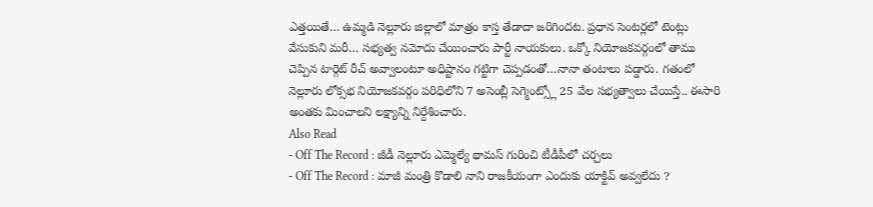ఎత్తయితే… ఉమ్మడి నెల్లూరు జిల్లాలో మాత్రం కాస్త తేడాదా జరిగిందట. ప్రధాన సెంటర్లలో టెంట్లు వేసుకుని మరీ… సభ్యత్వ నమోదు చేయించారు పార్టీ నాయకులు. ఒక్కో నియోజకవర్గంలో తాము చెప్పిన టార్గెట్ రీచ్ అవ్వాలంటూ అధిష్టానం గట్టిగా చెప్పడంతో…నానా తంటాలు పడ్డారు. గతంలో నెల్లూరు లోక్సభ నియోజకవర్గం పరిధిలోని 7 అసెంబ్లీ సెగ్మెంట్స్లో 25 వేల సభ్యత్వాలు చేయిస్తే.. ఈసారి అంతకు మించాలని లక్ష్యాన్ని నిర్దేశించారు.
Also Read
- Off The Record : జీడీ నెల్లూరు ఎమ్మెల్యే థామస్ గురించి టీడీపీలో చర్చలు
- Off The Record : మాజీ మంత్రి కొడాలి నాని రాజకీయంగా ఎందుకు యాక్టివ్ అవ్వలేదు ?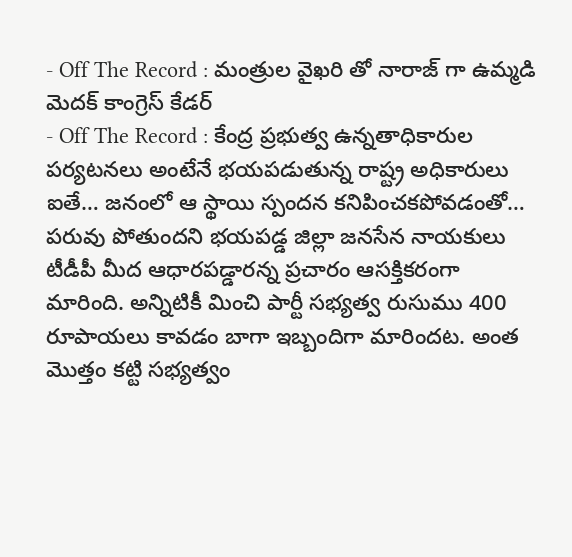- Off The Record : మంత్రుల వైఖరి తో నారాజ్ గా ఉమ్మడి మెదక్ కాంగ్రెస్ కేడర్
- Off The Record : కేంద్ర ప్రభుత్వ ఉన్నతాధికారుల పర్యటనలు అంటేనే భయపడుతున్న రాష్ట్ర అధికారులు
ఐతే… జనంలో ఆ స్థాయి స్పందన కనిపించకపోవడంతో… పరువు పోతుందని భయపడ్డ జిల్లా జనసేన నాయకులు టీడీపీ మీద ఆధారపడ్డారన్న ప్రచారం ఆసక్తికరంగా మారింది. అన్నిటికీ మించి పార్టీ సభ్యత్వ రుసుము 400 రూపాయలు కావడం బాగా ఇబ్బందిగా మారిందట. అంత మొత్తం కట్టి సభ్యత్వం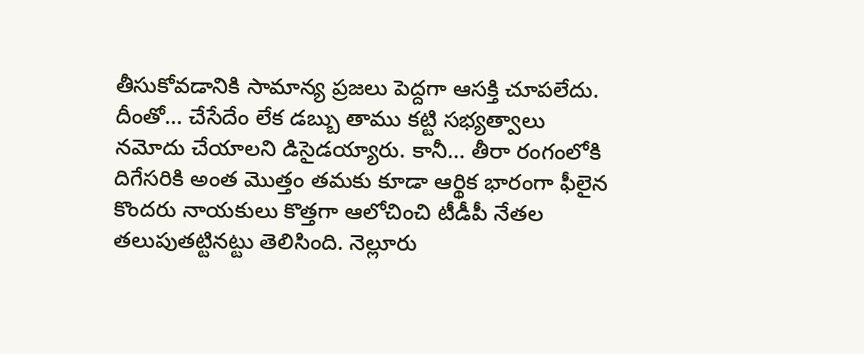తీసుకోవడానికి సామాన్య ప్రజలు పెద్దగా ఆసక్తి చూపలేదు. దీంతో… చేసేదేం లేక డబ్బు తాము కట్టి సభ్యత్వాలు నమోదు చేయాలని డిసైడయ్యారు. కానీ… తీరా రంగంలోకి దిగేసరికి అంత మొత్తం తమకు కూడా ఆర్థిక భారంగా ఫీలైన కొందరు నాయకులు కొత్తగా ఆలోచించి టీడీపీ నేతల తలుపుతట్టినట్టు తెలిసింది. నెల్లూరు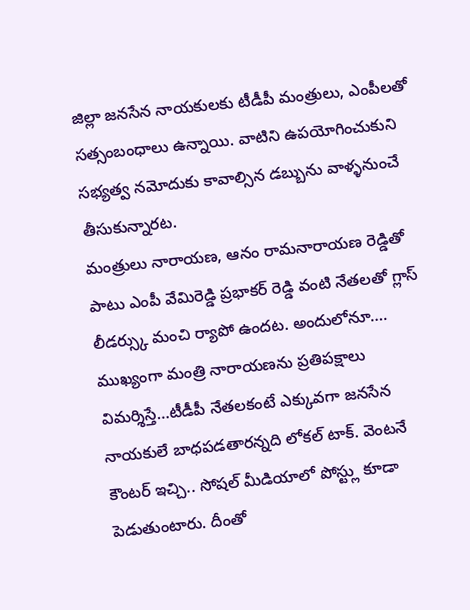జిల్లా జనసేన నాయకులకు టీడీపీ మంత్రులు, ఎంపీలతో సత్సంబంధాలు ఉన్నాయి. వాటిని ఉపయోగించుకుని సభ్యత్వ నమోదుకు కావాల్సిన డబ్బును వాళ్ళనుంచే తీసుకున్నారట.
మంత్రులు నారాయణ, ఆనం రామనారాయణ రెడ్డితో పాటు ఎంపీ వేమిరెడ్డి ప్రభాకర్ రెడ్డి వంటి నేతలతో గ్లాస్ లీడర్స్కు మంచి ర్యాపో ఉందట. అందులోనూ…. ముఖ్యంగా మంత్రి నారాయణను ప్రతిపక్షాలు విమర్శిస్తే…టీడీపీ నేతలకంటే ఎక్కువగా జనసేన నాయకులే బాధపడతారన్నది లోకల్ టాక్. వెంటనే కౌంటర్ ఇచ్చి.. సోషల్ మీడియాలో పోస్ట్లు కూడా పెడుతుంటారు. దీంతో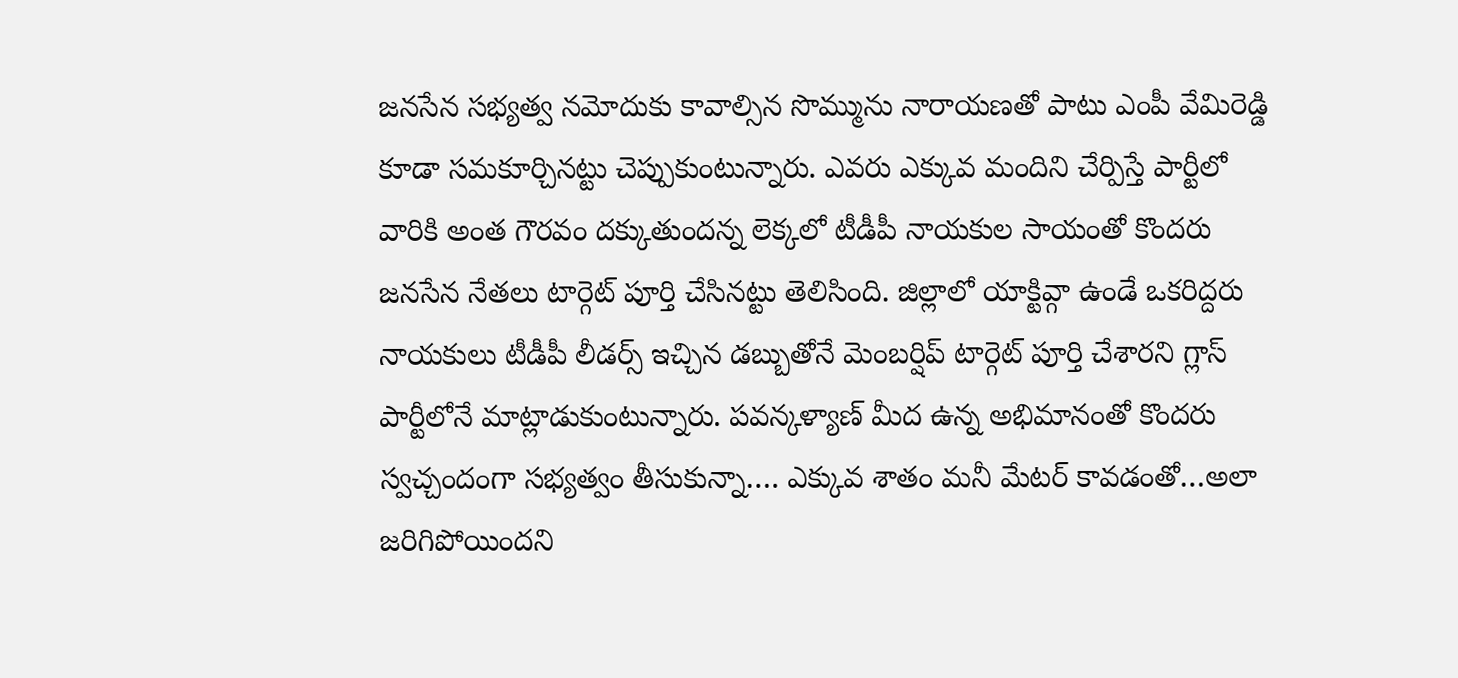జనసేన సభ్యత్వ నమోదుకు కావాల్సిన సొమ్మును నారాయణతో పాటు ఎంపీ వేమిరెడ్డి కూడా సమకూర్చినట్టు చెప్పుకుంటున్నారు. ఎవరు ఎక్కువ మందిని చేర్పిస్తే పార్టీలో వారికి అంత గౌరవం దక్కుతుందన్న లెక్కలో టీడీపీ నాయకుల సాయంతో కొందరు జనసేన నేతలు టార్గెట్ పూర్తి చేసినట్టు తెలిసింది. జిల్లాలో యాక్టివ్గా ఉండే ఒకరిద్దరు నాయకులు టీడీపీ లీడర్స్ ఇచ్చిన డబ్బుతోనే మెంబర్షిప్ టార్గెట్ పూర్తి చేశారని గ్లాస్ పార్టీలోనే మాట్లాడుకుంటున్నారు. పవన్కళ్యాణ్ మీద ఉన్న అభిమానంతో కొందరు స్వచ్చందంగా సభ్యత్వం తీసుకున్నా…. ఎక్కువ శాతం మనీ మేటర్ కావడంతో…అలా జరిగిపోయిందని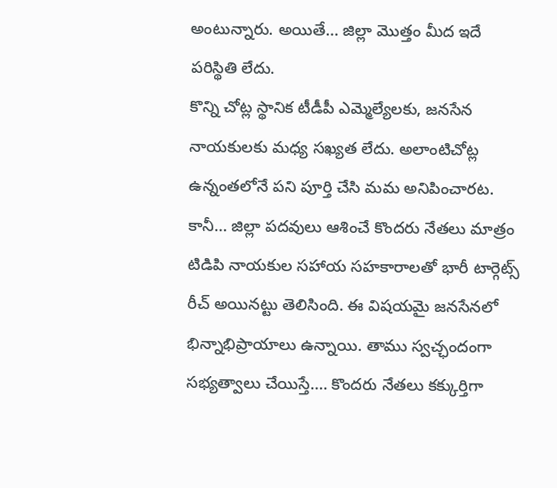అంటున్నారు. అయితే… జిల్లా మొత్తం మీద ఇదే పరిస్థితి లేదు.
కొన్ని చోట్ల స్థానిక టీడీపీ ఎమ్మెల్యేలకు, జనసేన నాయకులకు మధ్య సఖ్యత లేదు. అలాంటిచోట్ల ఉన్నంతలోనే పని పూర్తి చేసి మమ అనిపించారట. కానీ… జిల్లా పదవులు ఆశించే కొందరు నేతలు మాత్రం టిడిపి నాయకుల సహాయ సహకారాలతో భారీ టార్గెట్స్ రీచ్ అయినట్టు తెలిసింది. ఈ విషయమై జనసేనలో భిన్నాభిప్రాయాలు ఉన్నాయి. తాము స్వచ్ఛందంగా సభ్యత్వాలు చేయిస్తే…. కొందరు నేతలు కక్కుర్తిగా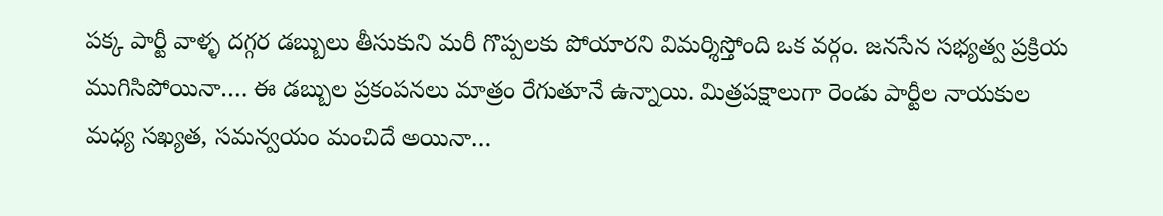పక్క పార్టీ వాళ్ళ దగ్గర డబ్బులు తీసుకుని మరీ గొప్పలకు పోయారని విమర్శిస్తోంది ఒక వర్గం. జనసేన సభ్యత్వ ప్రక్రియ ముగిసిపోయినా…. ఈ డబ్బుల ప్రకంపనలు మాత్రం రేగుతూనే ఉన్నాయి. మిత్రపక్షాలుగా రెండు పార్టీల నాయకుల మధ్య సఖ్యత, సమన్వయం మంచిదే అయినా…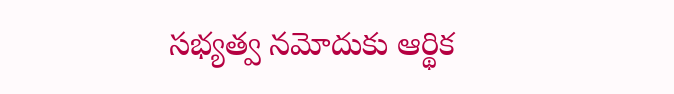సభ్యత్వ నమోదుకు ఆర్థిక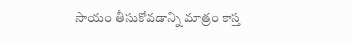సాయం తీసుకోవడాన్ని మాత్రం కాస్త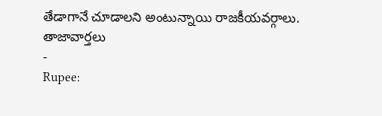తేడాగానే చూడాలని అంటున్నాయి రాజకీయవర్గాలు.
తాజావార్తలు
-
Rupee: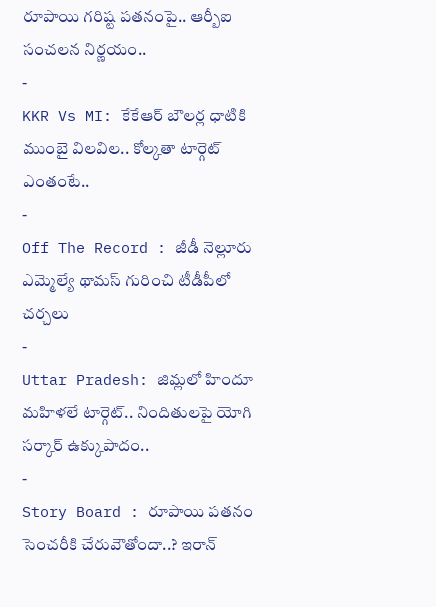రూపాయి గరిష్ట పతనంపై.. ఆర్బీఐ సంచలన నిర్ణయం..
-
KKR Vs MI: కేకేఆర్ బౌలర్ల ధాటికి ముంబై విలవిల.. కోల్కతా టార్గెట్ ఎంతంటే..
-
Off The Record : జీడీ నెల్లూరు ఎమ్మెల్యే థామస్ గురించి టీడీపీలో చర్చలు
-
Uttar Pradesh: జిమ్లలో హిందూ మహిళలే టార్గెట్.. నిందితులపై యోగి సర్కార్ ఉక్కుపాదం..
-
Story Board : రూపాయి పతనం సెంచరీకి చేరువౌతోందా..? ఇరాన్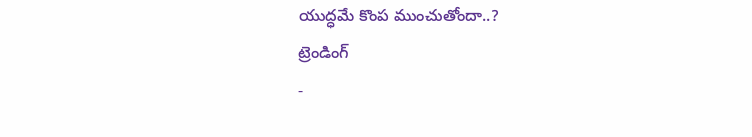యుద్ధమే కొంప ముంచుతోందా..?
ట్రెండింగ్
-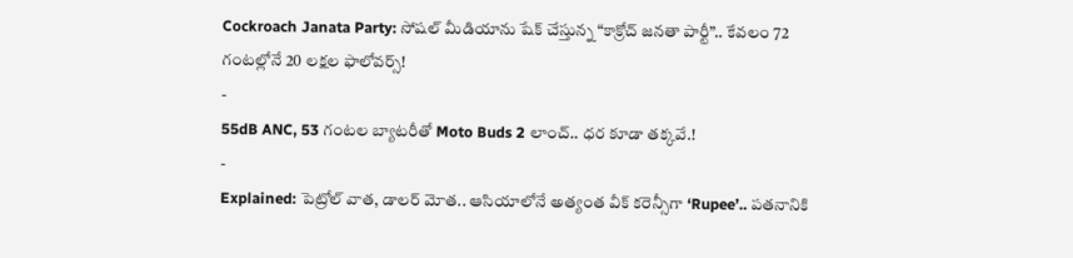Cockroach Janata Party: సోషల్ మీడియాను షేక్ చేస్తున్న “కాక్రోచ్ జనతా పార్టీ”.. కేవలం 72 గంటల్లోనే 20 లక్షల ఫాలోవర్స్!
-
55dB ANC, 53 గంటల బ్యాటరీతో Moto Buds 2 లాంచ్.. ధర కూడా తక్కవే.!
-
Explained: పెట్రోల్ వాత, డాలర్ మోత.. ఆసియాలోనే అత్యంత వీక్ కరెన్సీగా ‘Rupee’.. పతనానికి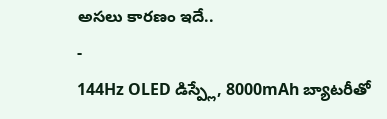అసలు కారణం ఇదే..
-
144Hz OLED డిస్ప్లే, 8000mAh బ్యాటరీతో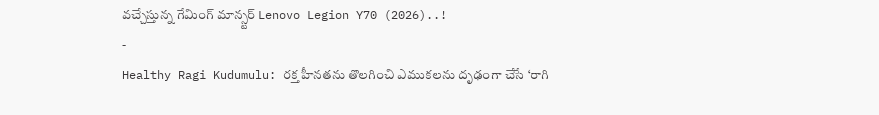వచ్చేస్తున్న గేమింగ్ మాన్స్టర్ Lenovo Legion Y70 (2026)..!
-
Healthy Ragi Kudumulu: రక్త హీనతను తొలగించి ఎముకలను దృఢంగా చేసే ‘రాగి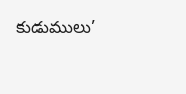కుడుములు’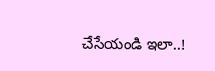చేసేయండి ఇలా..!